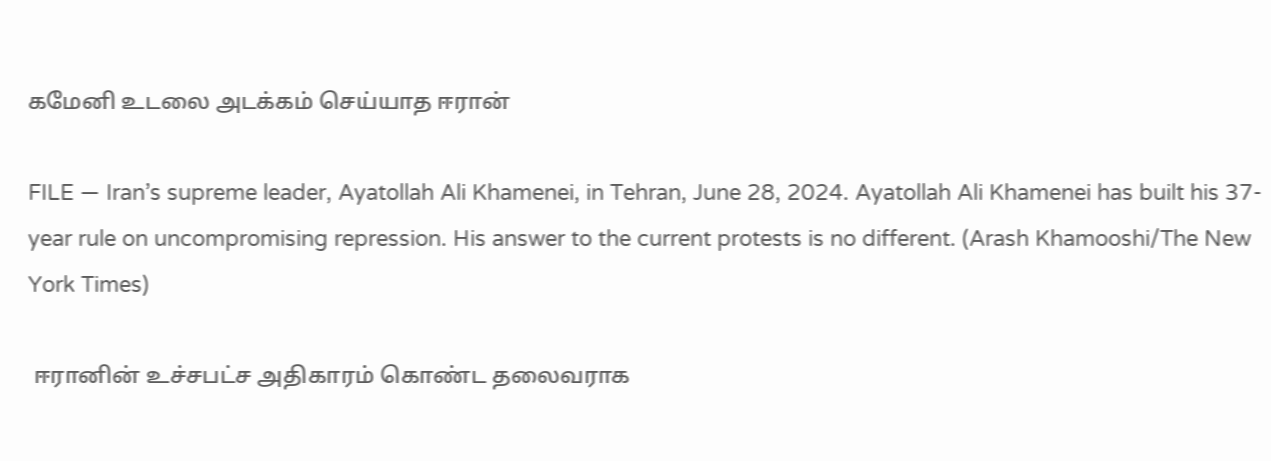கமேனி உடலை அடக்கம் செய்யாத ஈரான்

FILE — Iran’s supreme leader, Ayatollah Ali Khamenei, in Tehran, June 28, 2024. Ayatollah Ali Khamenei has built his 37-year rule on uncompromising repression. His answer to the current protests is no different. (Arash Khamooshi/The New York Times)

 ஈரானின் உச்சபட்ச அதிகாரம் கொண்ட தலைவராக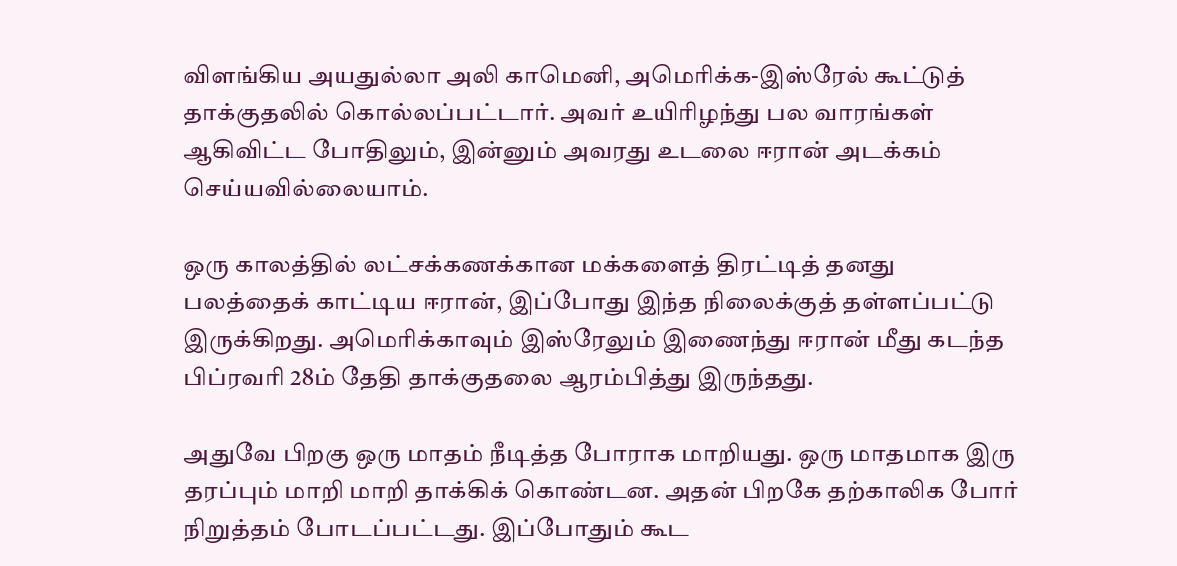விளங்கிய அயதுல்லா அலி காமெனி, அமெரிக்க-இஸ்ரேல் கூட்டுத் தாக்குதலில் கொல்லப்பட்டார். அவர் உயிரிழந்து பல வாரங்கள் ஆகிவிட்ட போதிலும், இன்னும் அவரது உடலை ஈரான் அடக்கம் செய்யவில்லையாம்.

ஒரு காலத்தில் லட்சக்கணக்கான மக்களைத் திரட்டித் தனது பலத்தைக் காட்டிய ஈரான், இப்போது இந்த நிலைக்குத் தள்ளப்பட்டு இருக்கிறது. அமெரிக்காவும் இஸ்ரேலும் இணைந்து ஈரான் மீது கடந்த பிப்ரவரி 28ம் தேதி தாக்குதலை ஆரம்பித்து இருந்தது.

அதுவே பிறகு ஒரு மாதம் நீடித்த போராக மாறியது. ஒரு மாதமாக இரு தரப்பும் மாறி மாறி தாக்கிக் கொண்டன. அதன் பிறகே தற்காலிக போர் நிறுத்தம் போடப்பட்டது. இப்போதும் கூட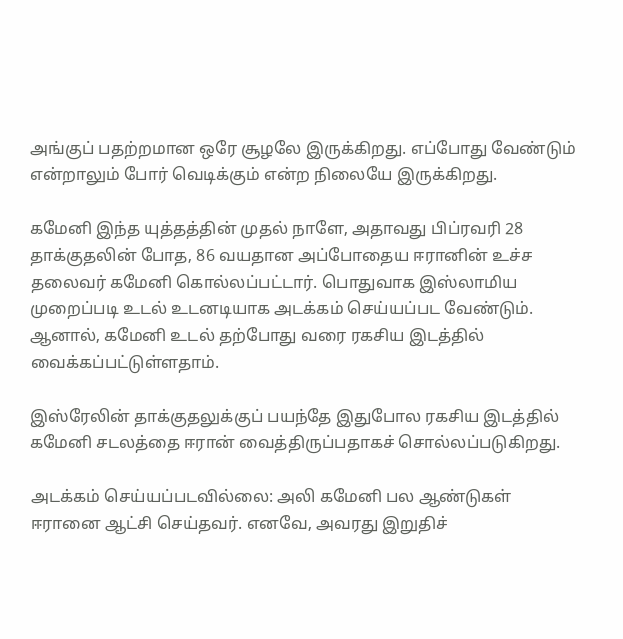அங்குப் பதற்றமான ஒரே சூழலே இருக்கிறது. எப்போது வேண்டும் என்றாலும் போர் வெடிக்கும் என்ற நிலையே இருக்கிறது.

கமேனி இந்த யுத்தத்தின் முதல் நாளே, அதாவது பிப்ரவரி 28 தாக்குதலின் போத, 86 வயதான அப்போதைய ஈரானின் உச்ச தலைவர் கமேனி கொல்லப்பட்டார். பொதுவாக இஸ்லாமிய முறைப்படி உடல் உடனடியாக அடக்கம் செய்யப்பட வேண்டும். ஆனால், கமேனி உடல் தற்போது வரை ரகசிய இடத்தில் வைக்கப்பட்டுள்ளதாம்.

இஸ்ரேலின் தாக்குதலுக்குப் பயந்தே இதுபோல ரகசிய இடத்தில் கமேனி சடலத்தை ஈரான் வைத்திருப்பதாகச் சொல்லப்படுகிறது.

அடக்கம் செய்யப்படவில்லை: அலி கமேனி பல ஆண்டுகள் ஈரானை ஆட்சி செய்தவர். எனவே, அவரது இறுதிச்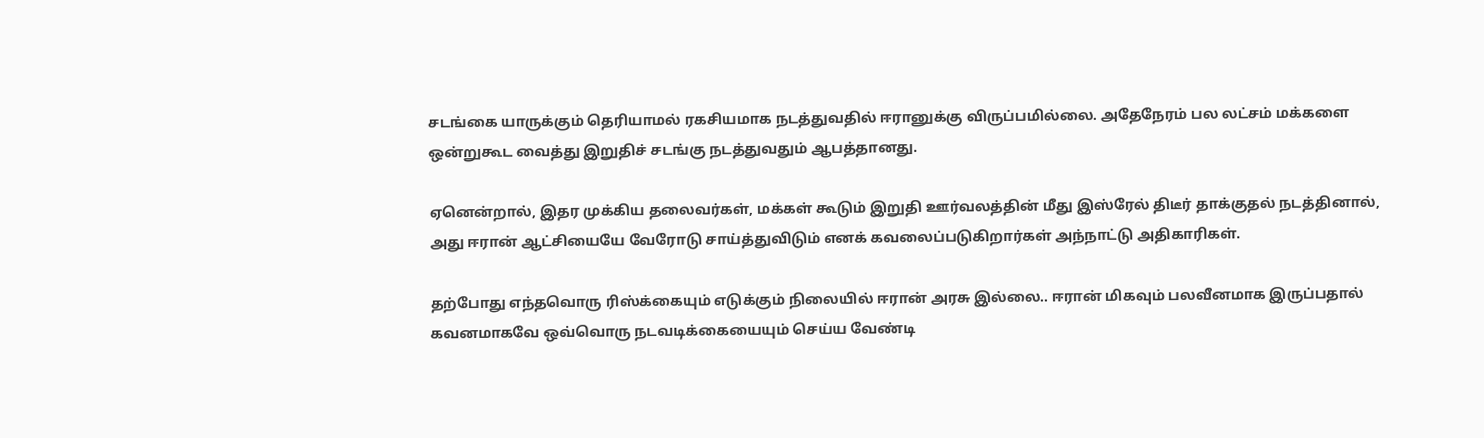சடங்கை யாருக்கும் தெரியாமல் ரகசியமாக நடத்துவதில் ஈரானுக்கு விருப்பமில்லை. அதேநேரம் பல லட்சம் மக்களை ஒன்றுகூட வைத்து இறுதிச் சடங்கு நடத்துவதும் ஆபத்தானது.

ஏனென்றால், இதர முக்கிய தலைவர்கள், மக்கள் கூடும் இறுதி ஊர்வலத்தின் மீது இஸ்ரேல் திடீர் தாக்குதல் நடத்தினால், அது ஈரான் ஆட்சியையே வேரோடு சாய்த்துவிடும் எனக் கவலைப்படுகிறார்கள் அந்நாட்டு அதிகாரிகள்.

தற்போது எந்தவொரு ரிஸ்க்கையும் எடுக்கும் நிலையில் ஈரான் அரசு இல்லை.. ஈரான் மிகவும் பலவீனமாக இருப்பதால் கவனமாகவே ஒவ்வொரு நடவடிக்கையையும் செய்ய வேண்டி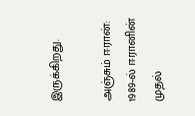இருக்கிறது.

அஞ்சும் ஈரான்: 1989-ல் ஈரானின் முதல்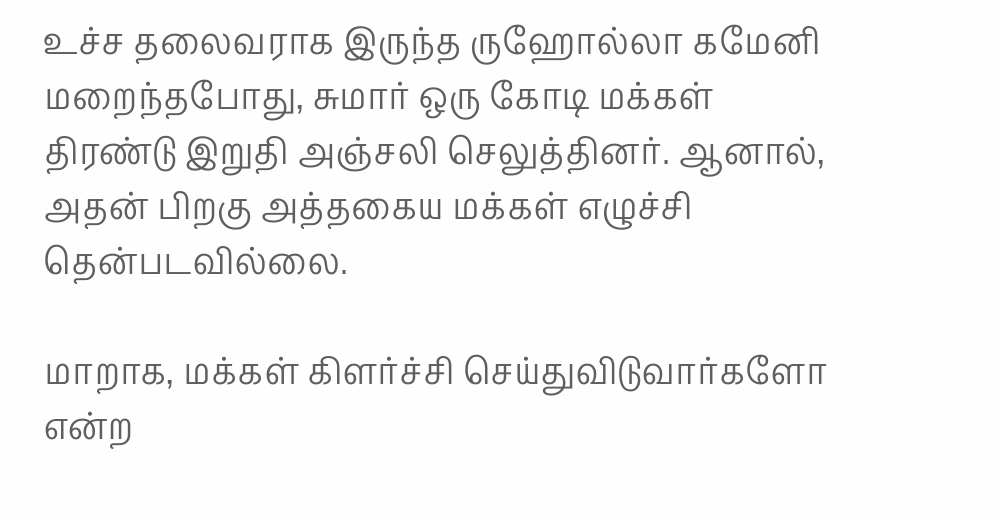உச்ச தலைவராக இருந்த ருஹோல்லா கமேனி மறைந்தபோது, சுமார் ஒரு கோடி மக்கள் திரண்டு இறுதி அஞ்சலி செலுத்தினர். ஆனால், அதன் பிறகு அத்தகைய மக்கள் எழுச்சி தென்படவில்லை.

மாறாக, மக்கள் கிளர்ச்சி செய்துவிடுவார்களோ என்ற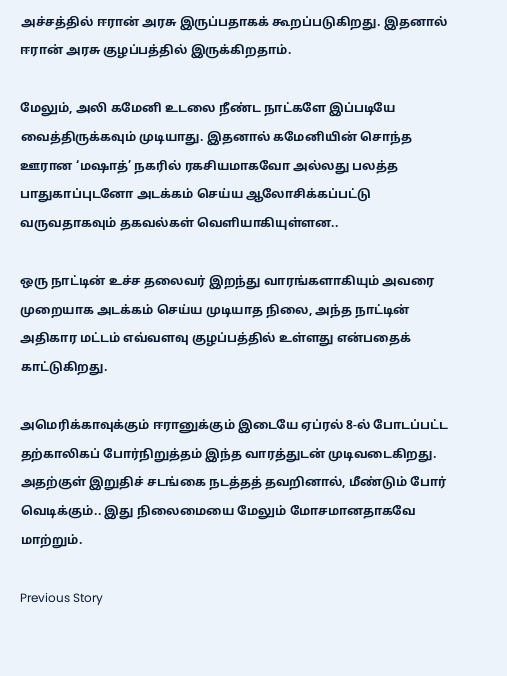அச்சத்தில் ஈரான் அரசு இருப்பதாகக் கூறப்படுகிறது. இதனால் ஈரான் அரசு குழப்பத்தில் இருக்கிறதாம்.

மேலும், அலி கமேனி உடலை நீண்ட நாட்களே இப்படியே வைத்திருக்கவும் முடியாது. இதனால் கமேனியின் சொந்த ஊரான ‘மஷாத்’ நகரில் ரகசியமாகவோ அல்லது பலத்த பாதுகாப்புடனோ அடக்கம் செய்ய ஆலோசிக்கப்பட்டு வருவதாகவும் தகவல்கள் வெளியாகியுள்ளன..

ஒரு நாட்டின் உச்ச தலைவர் இறந்து வாரங்களாகியும் அவரை முறையாக அடக்கம் செய்ய முடியாத நிலை, அந்த நாட்டின் அதிகார மட்டம் எவ்வளவு குழப்பத்தில் உள்ளது என்பதைக் காட்டுகிறது.

அமெரிக்காவுக்கும் ஈரானுக்கும் இடையே ஏப்ரல் 8-ல் போடப்பட்ட தற்காலிகப் போர்நிறுத்தம் இந்த வாரத்துடன் முடிவடைகிறது. அதற்குள் இறுதிச் சடங்கை நடத்தத் தவறினால், மீண்டும் போர் வெடிக்கும்.. இது நிலைமையை மேலும் மோசமானதாகவே மாற்றும்.

Previous Story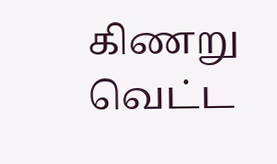கிணறு வெட்ட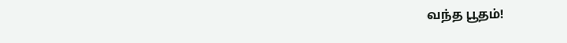வந்த பூதம்!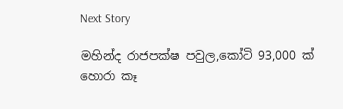Next Story

මහින්ද රාජපක්ෂ පවුල,කෝටි 93,000 ක් හොරා කෑ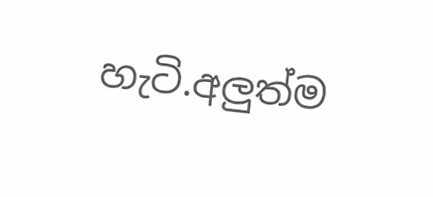හැටි.අලුත්ම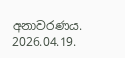අනාවරණය. 2026.04.19.